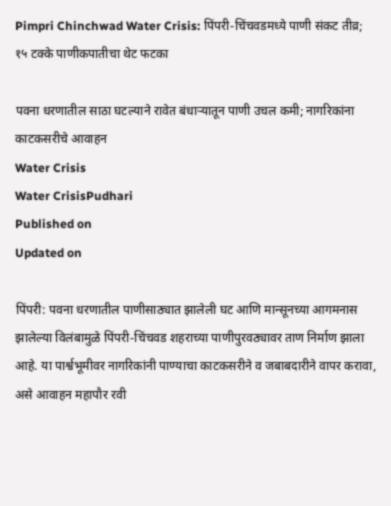Pimpri Chinchwad Water Crisis: पिंपरी-चिंचवडमध्ये पाणी संकट तीव्र; १५ टक्के पाणीकपातीचा थेट फटका

पवना धरणातील साठा घटल्याने रावेत बंधाऱ्यातून पाणी उचल कमी; नागरिकांना काटकसरीचे आवाहन
Water Crisis
Water CrisisPudhari
Published on
Updated on

पिंपरी: पवना धरणातील पाणीसाठ्यात झालेली घट आणि मान्सूनच्या आगमनास झालेल्या विलंबामुळे पिंपरी-चिंचवड शहराच्या पाणीपुरवठ्यावर ताण निर्माण झाला आहे. या पार्श्वभूमीवर नागरिकांनी पाण्याचा काटकसरीने व जबाबदारीने वापर करावा, असे आवाहन महापौर रवी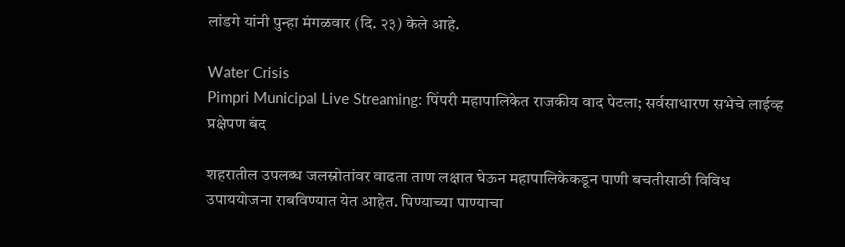लांडगे यांनी पुन्हा मंगळवार (दि. २३) केले आहे.

Water Crisis
Pimpri Municipal Live Streaming: पिंपरी महापालिकेत राजकीय वाद पेटला; सर्वसाधारण सभेचे लाईव्ह प्रक्षेपण बंद

शहरातील उपलब्ध जलस्रोतांवर वाढता ताण लक्षात घेऊन महापालिकेकडून पाणी बचतीसाठी विविध उपाययोजना राबविण्यात येत आहेत. पिण्याच्या पाण्याचा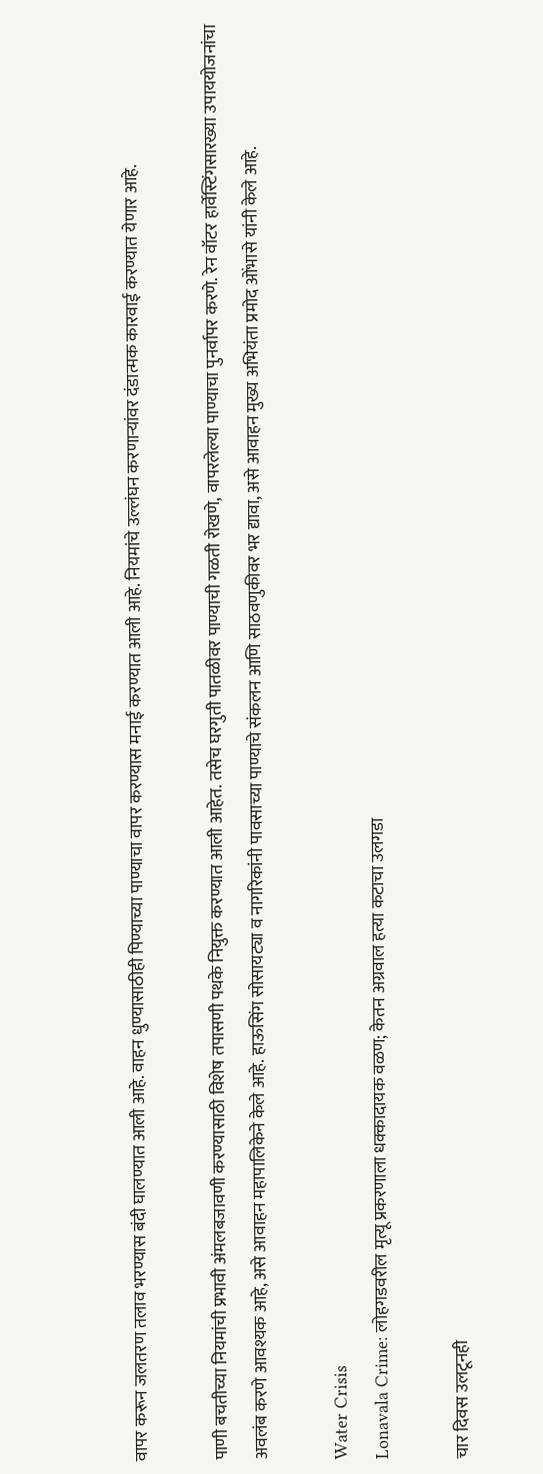वापर करून जलतरण तलाव भरण्यास बंदी घालण्यात आली आहे. वाहन धुण्यासाठीही पिण्याच्या पाण्याचा वापर करण्यास मनाई करण्यात आली आहे. नियमांचे उल्लंघन करणार्‍यांवर दंडात्मक कारवाई करण्यात येणार आहे.

पाणी बचतीच्या नियमांची प्रभावी अंमलबजावणी करण्यासाठी विशेष तपासणी पथके नियुक्त करण्यात आली आहेत. तसेच घरगुती पातळीवर पाण्याची गळती रोखणे, वापरलेल्या पाण्याचा पुनर्वापर करणे. रेन वॉटर हार्वेस्टिंगसारख्या उपाययोजनांचा अवलंब करणे आवश्यक आहे, असे आवाहन महापालिकेने केले आहे. हाऊसिंग सोसायट्या व नागरिकांनी पावसाच्या पाण्याचे संकलन आणि साठवणुकीवर भर द्यावा, असे आवाहन मुख्य अभियंता प्रमोद ओंभासे यांनी केले आहे.

Water Crisis
Lonavala Crime: लोहगडवरील मृत्यू प्रकरणाला धक्कादायक वळण; केतन अग्रवाल हत्या कटाचा उलगडा

चार दिवस उलटूनही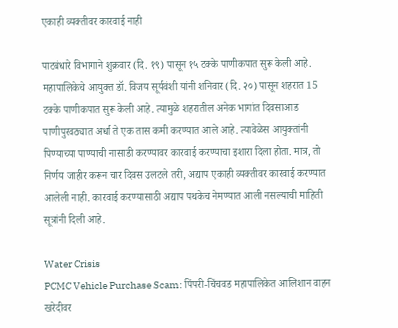एकाही व्यक्तीवर कारवाई नाही

पाटबंधारे विभागाने शुक्रवार (दि. १९) पासून १५ टक्के पाणीकपात सुरू केली आहे. महापालिकेचे आयुक्त डॉ. विजय सूर्यवंशी यांनी शनिवार (दि. २०) पासून शहरात 15 टक्के पाणीकपात सुरू केली आहे. त्यामुळे शहरातील अनेक भागांत दिवसाआड पाणीपुरवठ्यात अर्धा ते एक तास कमी करण्यात आले आहे. त्यावेळेस आयुक्तांनी पिण्याच्या पाण्याची नासाडी करण्यावर कारवाई करण्याचा इशारा दिला होता. मात्र, तो निर्णय जाहीर करून चार दिवस उलटले तरी, अद्याप एकाही व्यक्तीवर कारवाई करण्यात आलेली नाही. कारवाई करण्यासाठी अद्याप पथकेच नेमण्यात आली नसल्याची माहिती सूत्रांनी दिली आहे.

Water Crisis
PCMC Vehicle Purchase Scam: पिंपरी-चिंचवड महापालिकेत आलिशान वाहन खरेदीवर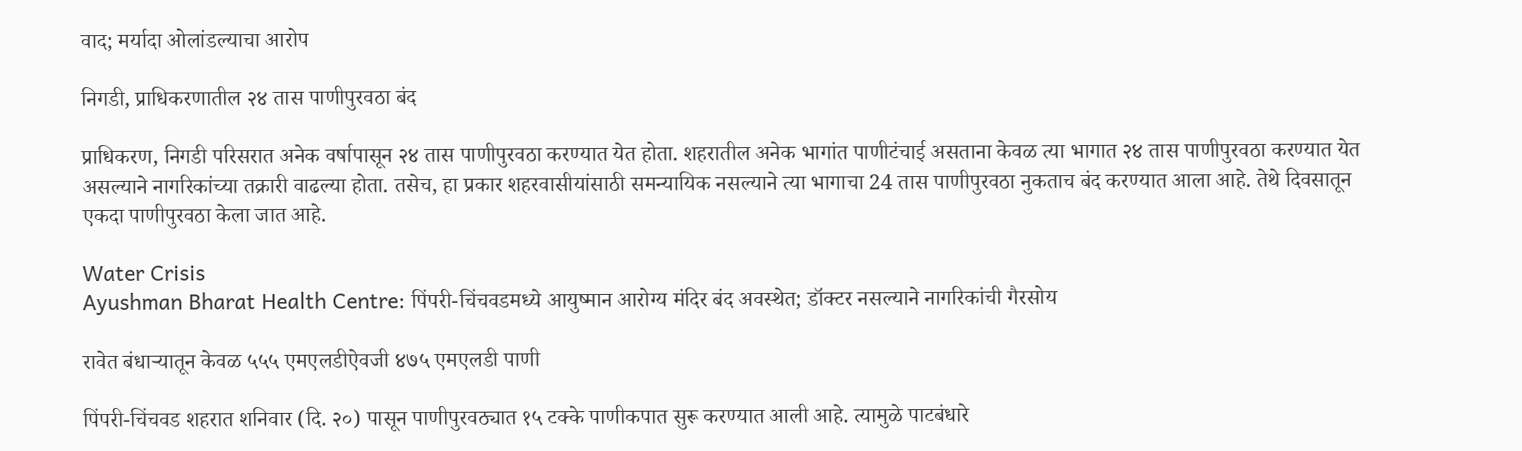वाद; मर्यादा ओलांडल्याचा आरोप

निगडी, प्राधिकरणातील २४ तास पाणीपुरवठा बंद

प्राधिकरण, निगडी परिसरात अनेक वर्षापासून २४ तास पाणीपुरवठा करण्यात येत होता. शहरातील अनेक भागांत पाणीटंचाई असताना केवळ त्या भागात २४ तास पाणीपुरवठा करण्यात येत असल्याने नागरिकांच्या तक्रारी वाढल्या होता. तसेच, हा प्रकार शहरवासीयांसाठी समन्यायिक नसल्याने त्या भागाचा 24 तास पाणीपुरवठा नुकताच बंद करण्यात आला आहे. तेथे दिवसातून एकदा पाणीपुरवठा केला जात आहे.

Water Crisis
Ayushman Bharat Health Centre: पिंपरी-चिंचवडमध्ये आयुष्मान आरोग्य मंदिर बंद अवस्थेत; डॉक्टर नसल्याने नागरिकांची गैरसोय

रावेत बंधार्‍यातून केवळ ५५५ एमएलडीऐवजी ४७५ एमएलडी पाणी

पिंपरी-चिंचवड शहरात शनिवार (दि. २०) पासून पाणीपुरवठ्यात १५ टक्के पाणीकपात सुरू करण्यात आली आहे. त्यामुळे पाटबंधारे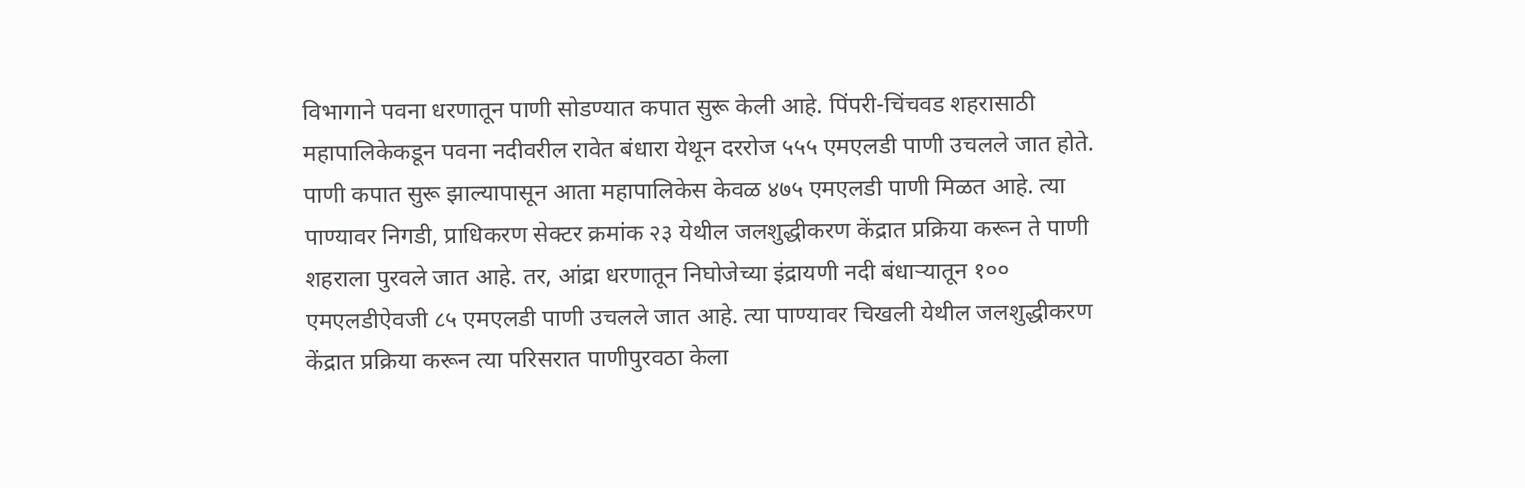विभागाने पवना धरणातून पाणी सोडण्यात कपात सुरू केली आहे. पिंपरी-चिंचवड शहरासाठी महापालिकेकडून पवना नदीवरील रावेत बंधारा येथून दररोज ५५५ एमएलडी पाणी उचलले जात होते. पाणी कपात सुरू झाल्यापासून आता महापालिकेस केवळ ४७५ एमएलडी पाणी मिळत आहे. त्या पाण्यावर निगडी, प्राधिकरण सेक्टर क्रमांक २३ येथील जलशुद्धीकरण केंद्रात प्रक्रिया करून ते पाणी शहराला पुरवले जात आहे. तर, आंद्रा धरणातून निघोजेच्या इंद्रायणी नदी बंधार्‍यातून १०० एमएलडीऐवजी ८५ एमएलडी पाणी उचलले जात आहे. त्या पाण्यावर चिखली येथील जलशुद्धीकरण केंद्रात प्रक्रिया करून त्या परिसरात पाणीपुरवठा केला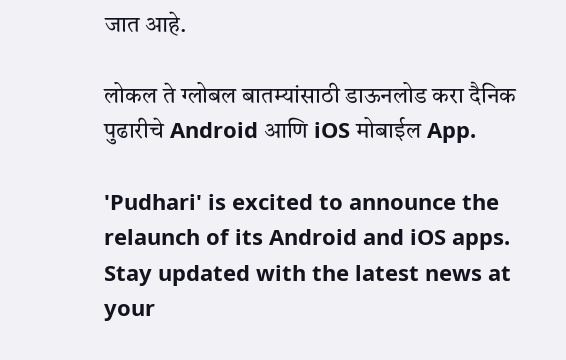जात आहे.

लोकल ते ग्लोबल बातम्यांसाठी डाऊनलोड करा दैनिक पुढारीचे Android आणि iOS मोबाईल App.

'Pudhari' is excited to announce the relaunch of its Android and iOS apps. Stay updated with the latest news at your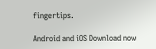fingertips.

Android and iOS Download now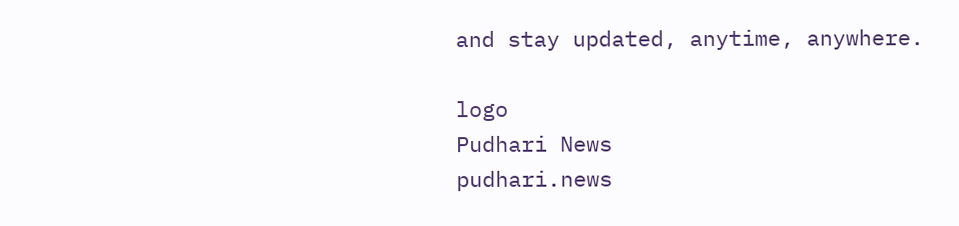and stay updated, anytime, anywhere.

logo
Pudhari News
pudhari.news